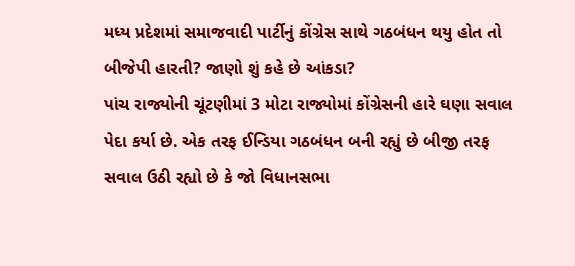મધ્ય પ્રદેશમાં સમાજવાદી પાર્ટીનું કોંગ્રેસ સાથે ગઠબંધન થયુ હોત તો બીજેપી હારતી? જાણો શું કહે છે આંકડા?
પાંચ રાજ્યોની ચૂંટણીમાં 3 મોટા રાજ્યોમાં કોંગ્રેસની હારે ઘણા સવાલ પેદા કર્યા છે. એક તરફ ઈન્ડિયા ગઠબંધન બની રહ્યું છે બીજી તરફ સવાલ ઉઠી રહ્યો છે કે જો વિધાનસભા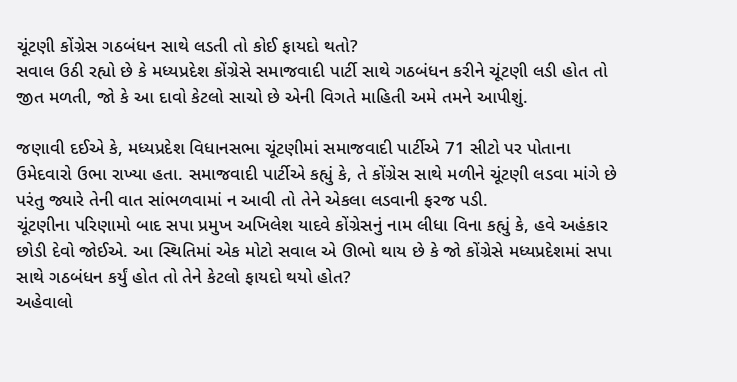ચૂંટણી કોંગ્રેસ ગઠબંધન સાથે લડતી તો કોઈ ફાયદો થતો?
સવાલ ઉઠી રહ્યો છે કે મધ્યપ્રદેશ કોંગ્રેસે સમાજવાદી પાર્ટી સાથે ગઠબંધન કરીને ચૂંટણી લડી હોત તો જીત મળતી, જો કે આ દાવો કેટલો સાચો છે એની વિગતે માહિતી અમે તમને આપીશું.

જણાવી દઈએ કે, મધ્યપ્રદેશ વિધાનસભા ચૂંટણીમાં સમાજવાદી પાર્ટીએ 71 સીટો પર પોતાના ઉમેદવારો ઉભા રાખ્યા હતા. સમાજવાદી પાર્ટીએ કહ્યું કે, તે કોંગ્રેસ સાથે મળીને ચૂંટણી લડવા માંગે છે પરંતુ જ્યારે તેની વાત સાંભળવામાં ન આવી તો તેને એકલા લડવાની ફરજ પડી.
ચૂંટણીના પરિણામો બાદ સપા પ્રમુખ અખિલેશ યાદવે કોંગ્રેસનું નામ લીધા વિના કહ્યું કે, હવે અહંકાર છોડી દેવો જોઈએ. આ સ્થિતિમાં એક મોટો સવાલ એ ઊભો થાય છે કે જો કોંગ્રેસે મધ્યપ્રદેશમાં સપા સાથે ગઠબંધન કર્યું હોત તો તેને કેટલો ફાયદો થયો હોત?
અહેવાલો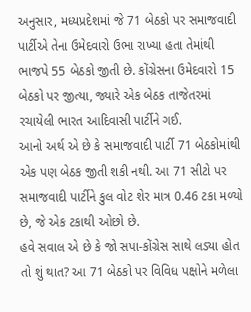અનુસાર, મધ્યપ્રદેશમાં જે 71 બેઠકો પર સમાજવાદી પાર્ટીએ તેના ઉમેદવારો ઉભા રાખ્યા હતા તેમાંથી ભાજપે 55 બેઠકો જીતી છે. કોંગ્રેસના ઉમેદવારો 15 બેઠકો પર જીત્યા, જ્યારે એક બેઠક તાજેતરમાં રચાયેલી ભારત આદિવાસી પાર્ટીને ગઈ.
આનો અર્થ એ છે કે સમાજવાદી પાર્ટી 71 બેઠકોમાંથી એક પણ બેઠક જીતી શકી નથી. આ 71 સીટો પર સમાજવાદી પાર્ટીને કુલ વોટ શેર માત્ર 0.46 ટકા મળ્યો છે, જે એક ટકાથી ઓછો છે.
હવે સવાલ એ છે કે જો સપા-કોંગ્રેસ સાથે લડ્યા હોત તો શું થાત? આ 71 બેઠકો પર વિવિધ પક્ષોને મળેલા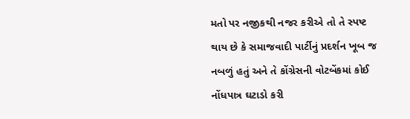મતો પર નજીકથી નજર કરીએ તો તે સ્પષ્ટ થાય છે કે સમાજવાદી પાર્ટીનું પ્રદર્શન ખૂબ જ નબળું હતું અને તે કોંગ્રેસની વોટબેંકમાં કોઈ નોંધપાત્ર ઘટાડો કરી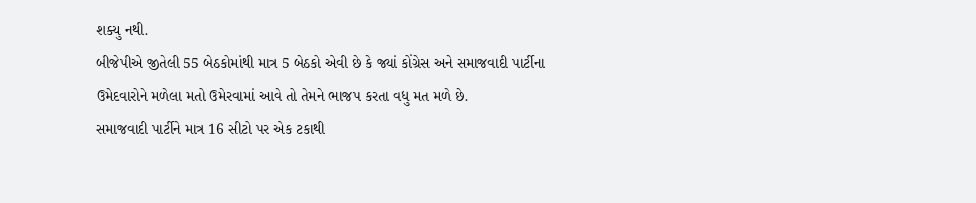શક્યુ નથી.
બીજેપીએ જીતેલી 55 બેઠકોમાંથી માત્ર 5 બેઠકો એવી છે કે જ્યાં કોંગ્રેસ અને સમાજવાદી પાર્ટીના ઉમેદવારોને મળેલા મતો ઉમેરવામાં આવે તો તેમને ભાજપ કરતા વધુ મત મળે છે.
સમાજવાદી પાર્ટીને માત્ર 16 સીટો પર એક ટકાથી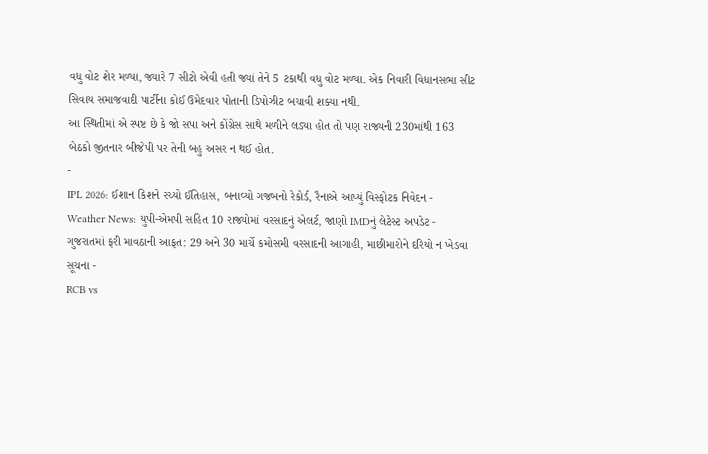વધુ વોટ શેર મળ્યા, જ્યારે 7 સીટો એવી હતી જ્યાં તેને 5 ટકાથી વધુ વોટ મળ્યા. એક નિવારી વિધાનસભા સીટ સિવાય સમાજવાદી પાર્ટીના કોઈ ઉમેદવાર પોતાની ડિપોઝીટ બચાવી શક્યા નથી.
આ સ્થિતીમાં એ સ્પષ્ટ છે કે જો સપા અને કોંગ્રેસ સાથે મળીને લડ્યા હોત તો પણ રાજ્યની 230માંથી 163 બેઠકો જીતનાર બીજેપી પર તેની બહુ અસર ન થઈ હોત.
-
IPL 2026: ઈશાન કિશને રચ્યો ઈતિહાસ, બનાવ્યો ગજબનો રેકોર્ડ, રૈનાએ આપ્યું વિસ્ફોટક નિવેદન -
Weather News: યુપી-એમપી સહિત 10 રાજ્યોમાં વરસાદનું એલર્ટ, જાણો IMDનું લેટેસ્ટ અપડેટ -
ગુજરાતમાં ફરી માવઠાની આફત: 29 અને 30 માર્ચે કમોસમી વરસાદની આગાહી, માછીમારોને દરિયો ન ખેડવા સૂચના -
RCB vs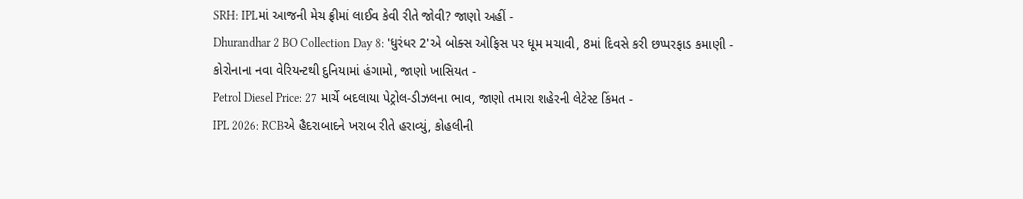SRH: IPLમાં આજની મેચ ફ્રીમાં લાઈવ કેવી રીતે જોવી? જાણો અહીં -
Dhurandhar 2 BO Collection Day 8: 'ધુરંધર 2'એ બોક્સ ઓફિસ પર ધૂમ મચાવી, 8માં દિવસે કરી છપ્પરફાડ કમાણી -
કોરોનાના નવા વેરિયન્ટથી દુનિયામાં હંગામો, જાણો ખાસિયત -
Petrol Diesel Price: 27 માર્ચે બદલાયા પેટ્રોલ-ડીઝલના ભાવ, જાણો તમારા શહેરની લેટેસ્ટ કિંમત -
IPL 2026: RCBએ હૈદરાબાદને ખરાબ રીતે હરાવ્યું, કોહલીની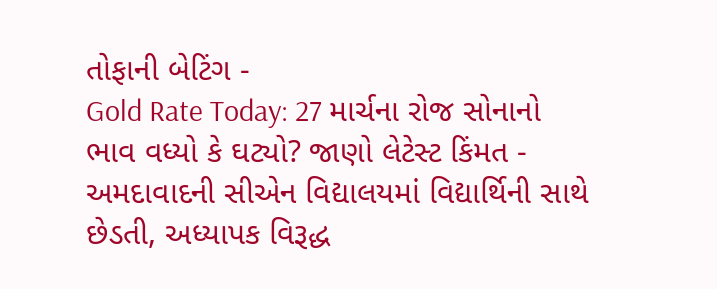તોફાની બેટિંગ -
Gold Rate Today: 27 માર્ચના રોજ સોનાનો ભાવ વધ્યો કે ઘટ્યો? જાણો લેટેસ્ટ કિંમત -
અમદાવાદની સીએન વિદ્યાલયમાં વિદ્યાર્થિની સાથે છેડતી, અધ્યાપક વિરૂદ્ધ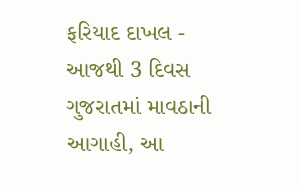ફરિયાદ દાખલ -
આજથી 3 દિવસ ગુજરાતમાં માવઠાની આગાહી, આ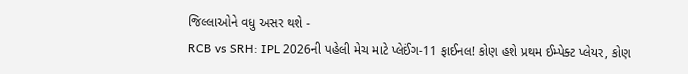જિલ્લાઓને વધુ અસર થશે -
RCB vs SRH: IPL 2026ની પહેલી મેચ માટે પ્લેઈંગ-11 ફાઈનલ! કોણ હશે પ્રથમ ઈમ્પેક્ટ પ્લેયર, કોણ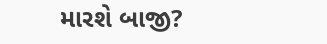મારશે બાજી?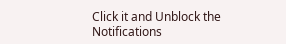Click it and Unblock the Notifications